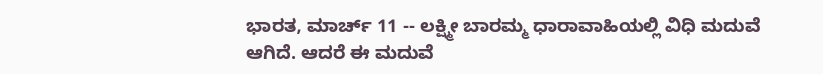ಭಾರತ, ಮಾರ್ಚ್ 11 -- ಲಕ್ಷ್ಮೀ ಬಾರಮ್ಮ ಧಾರಾವಾಹಿಯಲ್ಲಿ ವಿಧಿ ಮದುವೆ ಆಗಿದೆ. ಆದರೆ ಈ ಮದುವೆ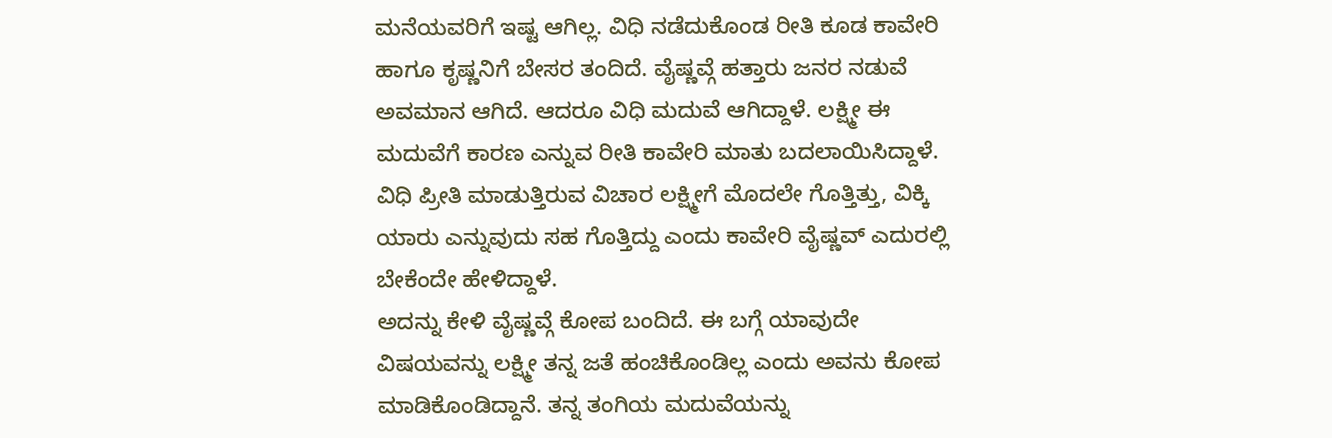ಮನೆಯವರಿಗೆ ಇಷ್ಟ ಆಗಿಲ್ಲ. ವಿಧಿ ನಡೆದುಕೊಂಡ ರೀತಿ ಕೂಡ ಕಾವೇರಿ ಹಾಗೂ ಕೃಷ್ಣನಿಗೆ ಬೇಸರ ತಂದಿದೆ. ವೈಷ್ಣವ್ಗೆ ಹತ್ತಾರು ಜನರ ನಡುವೆ ಅವಮಾನ ಆಗಿದೆ. ಆದರೂ ವಿಧಿ ಮದುವೆ ಆಗಿದ್ದಾಳೆ. ಲಕ್ಷ್ಮೀ ಈ ಮದುವೆಗೆ ಕಾರಣ ಎನ್ನುವ ರೀತಿ ಕಾವೇರಿ ಮಾತು ಬದಲಾಯಿಸಿದ್ದಾಳೆ. ವಿಧಿ ಪ್ರೀತಿ ಮಾಡುತ್ತಿರುವ ವಿಚಾರ ಲಕ್ಷ್ಮೀಗೆ ಮೊದಲೇ ಗೊತ್ತಿತ್ತು, ವಿಕ್ಕಿ ಯಾರು ಎನ್ನುವುದು ಸಹ ಗೊತ್ತಿದ್ದು ಎಂದು ಕಾವೇರಿ ವೈಷ್ಣವ್ ಎದುರಲ್ಲಿ ಬೇಕೆಂದೇ ಹೇಳಿದ್ದಾಳೆ.
ಅದನ್ನು ಕೇಳಿ ವೈಷ್ಣವ್ಗೆ ಕೋಪ ಬಂದಿದೆ. ಈ ಬಗ್ಗೆ ಯಾವುದೇ ವಿಷಯವನ್ನು ಲಕ್ಷ್ಮೀ ತನ್ನ ಜತೆ ಹಂಚಿಕೊಂಡಿಲ್ಲ ಎಂದು ಅವನು ಕೋಪ ಮಾಡಿಕೊಂಡಿದ್ದಾನೆ. ತನ್ನ ತಂಗಿಯ ಮದುವೆಯನ್ನು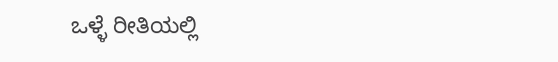ಒಳ್ಳೆ ರೀತಿಯಲ್ಲಿ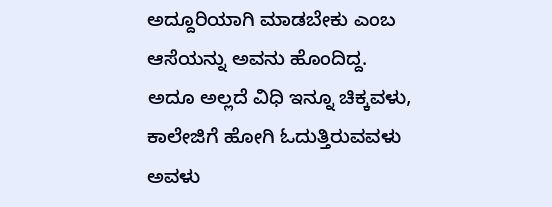ಅದ್ದೂರಿಯಾಗಿ ಮಾಡಬೇಕು ಎಂಬ ಆಸೆಯನ್ನು ಅವನು ಹೊಂದಿದ್ದ. ಅದೂ ಅಲ್ಲದೆ ವಿಧಿ ಇನ್ನೂ ಚಿಕ್ಕವಳು, ಕಾಲೇಜಿಗೆ ಹೋಗಿ ಓದುತ್ತಿರುವವಳು ಅವಳು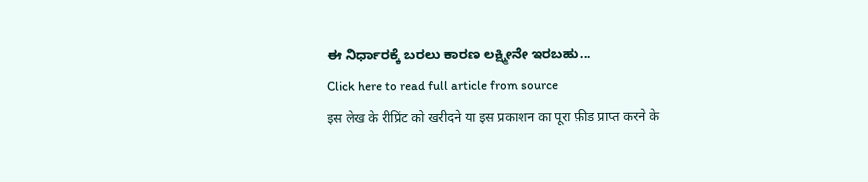ಈ ನಿರ್ಧಾರಕ್ಕೆ ಬರಲು ಕಾರಣ ಲಕ್ಷ್ಮೀನೇ ಇರಬಹು...
Click here to read full article from source
इस लेख के रीप्रिंट को खरीदने या इस प्रकाशन का पूरा फ़ीड प्राप्त करने के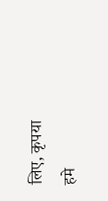लिए, कृपया
हमे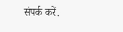संपर्क करें.